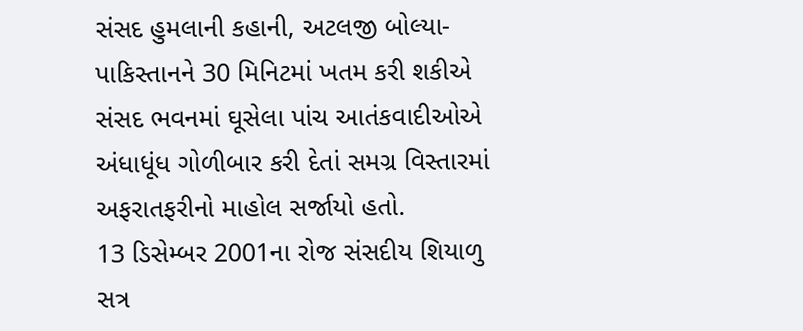સંસદ હુમલાની કહાની, અટલજી બોલ્યા- પાકિસ્તાનને 30 મિનિટમાં ખતમ કરી શકીએ
સંસદ ભવનમાં ઘૂસેલા પાંચ આતંકવાદીઓએ અંધાધૂંધ ગોળીબાર કરી દેતાં સમગ્ર વિસ્તારમાં અફરાતફરીનો માહોલ સર્જાયો હતો.
13 ડિસેમ્બર 2001ના રોજ સંસદીય શિયાળુ સત્ર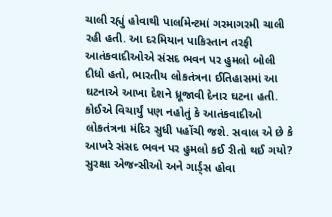ચાલી રહ્યું હોવાથી પાર્લામેન્ટમાં ગરમાગરમી ચાલી રહી હતી. આ દરમિયાન પાકિસ્તાન તરફી આતંકવાદીઓએ સંસદ ભવન પર હુમલો બોલી દીધો હતો, ભારતીય લોકતંત્રના ઈતિહાસમાં આ ઘટનાએ આખા દેશને ધ્રૂજાવી દેનાર ઘટના હતી. કોઈએ વિચાર્યું પણ નહોતું કે આતંકવાદીઓ લોકતંત્રના મંદિર સુધી પહોંચી જશે. સવાલ એ છે કે આખરે સંસદ ભવન પર હુમલો કઈ રીતો થઈ ગયો? સુરક્ષા એજન્સીઓ અને ગાર્ડ્સ હોવા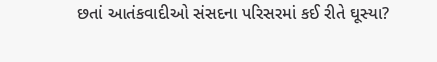છતાં આતંકવાદીઓ સંસદના પરિસરમાં કઈ રીતે ઘૂસ્યા?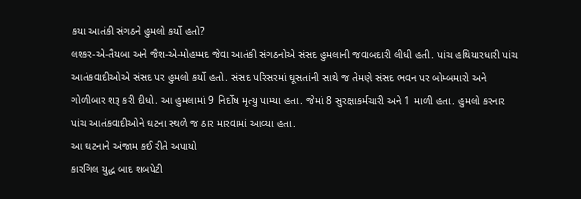કયા આતંકી સંગઠને હુમલો કર્યો હતો?
લશ્કર-એ-તૈયબા અને જૈશ-એ-મોહમ્મદ જેવા આતંકી સંગઠનોએ સંસદ હુમલાની જવાબદારી લીધી હતી. પાંચ હથિયારધારી પાંચ આતંકવાદીઓએ સંસદ પર હુમલો કર્યો હતો. સંસદ પરિસરમાં ઘૂસતાંની સાથે જ તેમણે સંસદ ભવન પર બોમ્બમારો અને ગોળીબાર શરૂ કરી દીધો. આ હુમલામાં 9 નિર્દોષ મૃત્યુ પામ્યા હતા. જેમાં 8 સુરક્ષાકર્મચારી અને 1 માળી હતા. હુમલો કરનાર પાંચ આતંકવાદીઓને ઘટના સ્થળે જ ઠાર મારવામાં આવ્યા હતા.
આ ઘટનાને અંજામ કઈ રીતે અપાયો
કારગિલ યુદ્ધ બાદ શબપેટી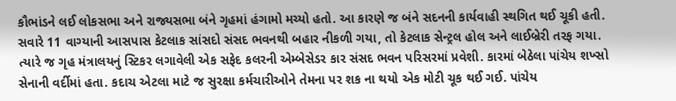કૌભાંડને લઈ લોકસભા અને રાજ્યસભા બંને ગૃહમાં હંગામો મચ્યો હતો. આ કારણે જ બંને સદનની કાર્યવાહી સ્થગિત થઈ ચૂકી હતી. સવારે 11 વાગ્યાની આસપાસ કેટલાક સાંસદો સંસદ ભવનથી બહાર નીકળી ગયા, તો કેટલાક સેન્ટ્રલ હોલ અને લાઈબ્રેરી તરફ ગયા.
ત્યારે જ ગૃહ મંત્રાલયનું સ્ટિકર લગાવેલી એક સફેદ કલરની એમ્બેસેડર કાર સંસદ ભવન પરિસરમાં પ્રવેશી. કારમાં બેઠેલા પાંચેય શખ્સો સેનાની વર્દીમાં હતા. કદાચ એટલા માટે જ સુરક્ષા કર્મચારીઓને તેમના પર શક ના થયો એક મોટી ચૂક થઈ ગઈ. પાંચેય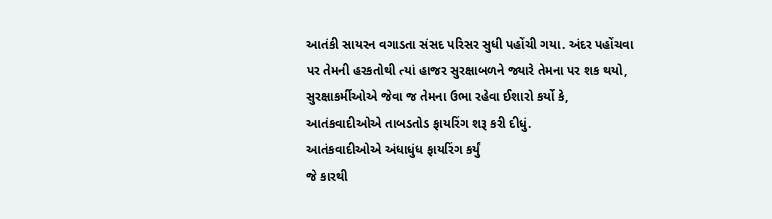આતંકી સાયરન વગાડતા સંસદ પરિસર સુધી પહોંચી ગયા. અંદર પહોંચવા પર તેમની હરકતોથી ત્યાં હાજર સુરક્ષાબળને જ્યારે તેમના પર શક થયો, સુરક્ષાકર્મીઓએ જેવા જ તેમના ઉભા રહેવા ઈશારો કર્યો કે, આતંકવાદીઓએ તાબડતોડ ફાયરિંગ શરૂ કરી દીધું.
આતંકવાદીઓએ અંધાધુંધ ફાયરિંગ કર્યું
જે કારથી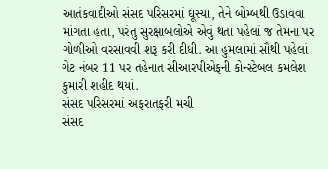આતંકવાદીઓ સંસદ પરિસરમાં ઘૂસ્યા, તેને બોમ્બથી ઉડાવવા માંગતા હતા, પરંતુ સુરક્ષાબલોએ એવું થતા પહેલાં જ તેમના પર ગોળીઓ વરસાવવી શરૂ કરી દીધી. આ હુમલામાં સૌથી પહેલાં ગેટ નંબર 11 પર તહેનાત સીઆરપીએફની કોન્સ્ટેબલ કમલેશ કુમારી શહીદ થયાં.
સંસદ પરિસરમાં અફરાતફરી મચી
સંસદ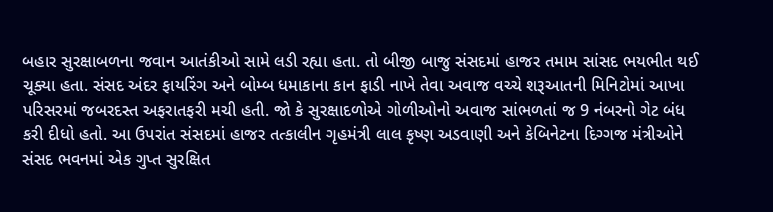બહાર સુરક્ષાબળના જવાન આતંકીઓ સામે લડી રહ્યા હતા. તો બીજી બાજુ સંસદમાં હાજર તમામ સાંસદ ભયભીત થઈ ચૂક્યા હતા. સંસદ અંદર ફાયરિંગ અને બોમ્બ ધમાકાના કાન ફાડી નાખે તેવા અવાજ વચ્ચે શરૂઆતની મિનિટોમાં આખા પરિસરમાં જબરદસ્ત અફરાતફરી મચી હતી. જો કે સુરક્ષાદળોએ ગોળીઓનો અવાજ સાંભળતાં જ 9 નંબરનો ગેટ બંધ કરી દીધો હતો. આ ઉપરાંત સંસદમાં હાજર તત્કાલીન ગૃહમંત્રી લાલ કૃષ્ણ અડવાણી અને કેબિનેટના દિગ્ગજ મંત્રીઓને સંસદ ભવનમાં એક ગુપ્ત સુરક્ષિત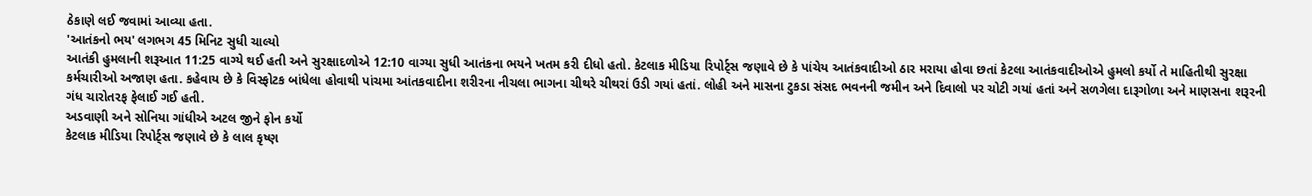ઠેકાણે લઈ જવામાં આવ્યા હતા.
'આતંકનો ભય' લગભગ 45 મિનિટ સુધી ચાલ્યો
આતંકી હુમલાની શરૂઆત 11:25 વાગ્યે થઈ હતી અને સુરક્ષાદળોએ 12:10 વાગ્યા સુધી આતંકના ભયને ખતમ કરી દીધો હતો. કેટલાક મીડિયા રિપોર્ટ્સ જણાવે છે કે પાંચેય આતંકવાદીઓ ઠાર મરાયા હોવા છતાં કેટલા આતંકવાદીઓએ હુમલો કર્યો તે માહિતીથી સુરક્ષા કર્મચારીઓ અજાણ હતા. કહેવાય છે કે વિસ્ફોટક બાંધેલા હોવાથી પાંચમા આંતકવાદીના શરીરના નીચલા ભાગના ચીથરે ચીથરાં ઉડી ગયાં હતાં. લોહી અને માસના ટુકડા સંસદ ભવનની જમીન અને દિવાલો પર ચોટી ગયાં હતાં અને સળગેલા દારૂગોળા અને માણસના શરૂરની ગંધ ચારોતરફ ફેલાઈ ગઈ હતી.
અડવાણી અને સોનિયા ગાંધીએ અટલ જીને ફોન કર્યો
કેટલાક મીડિયા રિપોર્ટ્સ જણાવે છે કે લાલ કૃષ્ણ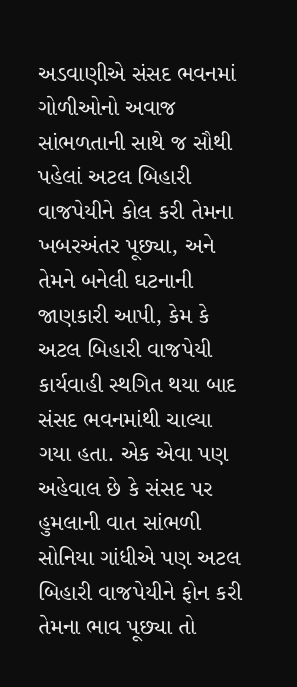અડવાણીએ સંસદ ભવનમાં ગોળીઓનો અવાજ સાંભળતાની સાથે જ સૌથી પહેલાં અટલ બિહારી વાજપેયીને કોલ કરી તેમના ખબરઅંતર પૂછ્યા, અને તેમને બનેલી ઘટનાની જાણકારી આપી, કેમ કે અટલ બિહારી વાજપેયી કાર્યવાહી સ્થગિત થયા બાદ સંસદ ભવનમાંથી ચાલ્યા ગયા હતા. એક એવા પણ અહેવાલ છે કે સંસદ પર હુમલાની વાત સાંભળી સોનિયા ગાંધીએ પણ અટલ બિહારી વાજપેયીને ફોન કરી તેમના ભાવ પૂછ્યા તો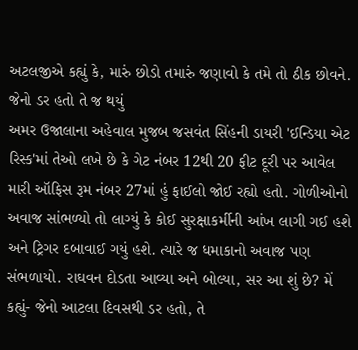અટલજીએ કહ્યું કે, મારું છોડો તમારું જણાવો કે તમે તો ઠીક છોવને.
જેનો ડર હતો તે જ થયું
અમર ઉજાલાના અહેવાલ મુજબ જસવંત સિંહની ડાયરી 'ઈન્ડિયા એટ રિસ્ક'માં તેઓ લખે છે કે ગેટ નંબર 12થી 20 ફીટ દૂરી પર આવેલ મારી ઑફિસ રૂમ નંબર 27માં હું ફાઈલો જોઈ રહ્યો હતો. ગોળીઓનો અવાજ સાંભળ્યો તો લાગ્યું કે કોઈ સુરક્ષાકર્મીની આંખ લાગી ગઈ હશે અને ટ્રિગર દબાવાઈ ગયું હશે. ત્યારે જ ધમાકાનો અવાજ પણ સંભળાયો. રાઘવન દોડતા આવ્યા અને બોલ્યા, સર આ શું છે? મેં કહ્યું- જેનો આટલા દિવસથી ડર હતો, તે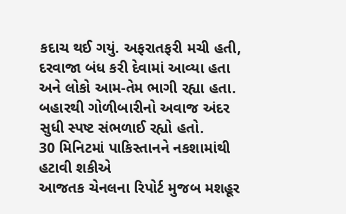કદાચ થઈ ગયું. અફરાતફરી મચી હતી, દરવાજા બંધ કરી દેવામાં આવ્યા હતા અને લોકો આમ-તેમ ભાગી રહ્યા હતા. બહારથી ગોળીબારીનો અવાજ અંદર સુધી સ્પષ્ટ સંભળાઈ રહ્યો હતો.
30 મિનિટમાં પાકિસ્તાનને નકશામાંથી હટાવી શકીએ
આજતક ચેનલના રિપોર્ટ મુજબ મશહૂર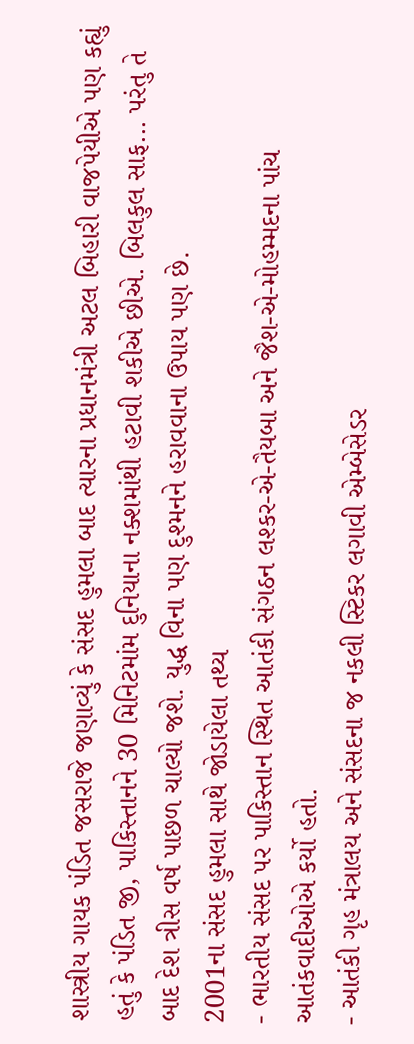શાસ્ત્રીય ગાયક પંડિત જસરાજે જણાવ્યું કે સંસદ હુમલા બાદ ત્યારના પ્રધાનમંત્રી અટલ બિહારી વાજપેયીએ પણ કહ્યું હતું કે પંડિત જી, પાકિસ્તાનને 30 મિનિટમાંમ દુનિયાના નક્શમાંથી હટાવી શકીએ છીએ. બિલકુલ સાફ... પરંતુ તે બાદ દેશ ત્રીસ વર્ષ પાછળ ચાલ્યો જશે. યુદ્ધ વિના પણ દુશ્મનને હરાવવાના ઉપાય પણ છે.
2001ના સંસદ હુમલા સાથે જોડાયેલા તથ્ય
- ભારતીય સંસદ પર પાકિસ્તાન સ્થિત આતંકી સંગઠન લશ્કર-એ-તૈયબા અને જૈશ-એ-મોહમ્મદના પાંચ આતંકવાદીઓએ કર્યો હતો.
- આતંકી ગૃહ મંત્રાલય અને સંસદના જ નકલી સ્ટિકર લગાવી એમ્બેસેડર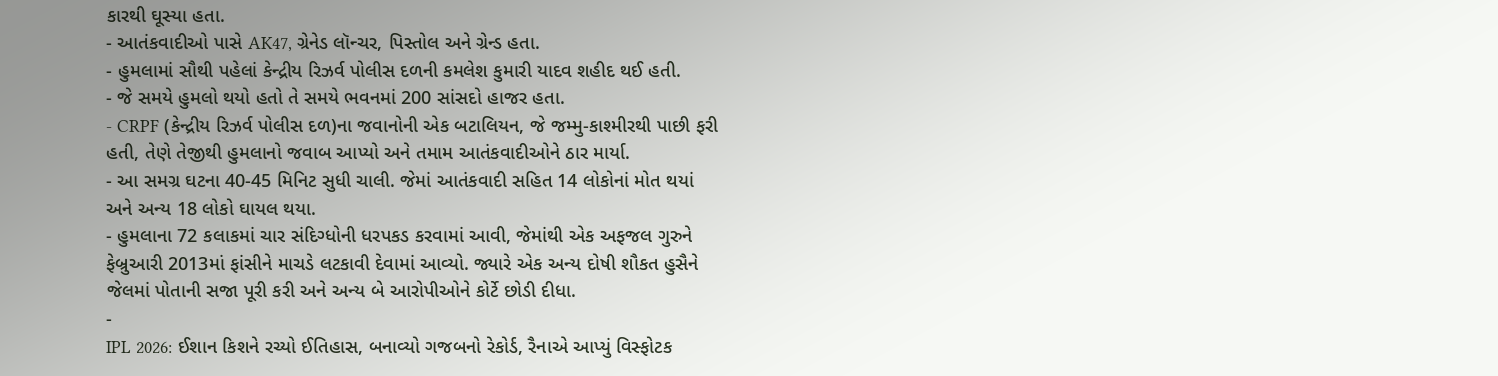કારથી ઘૂસ્યા હતા.
- આતંકવાદીઓ પાસે AK47, ગ્રેનેડ લૉન્ચર, પિસ્તોલ અને ગ્રેન્ડ હતા.
- હુમલામાં સૌથી પહેલાં કેન્દ્રીય રિઝર્વ પોલીસ દળની કમલેશ કુમારી યાદવ શહીદ થઈ હતી.
- જે સમયે હુમલો થયો હતો તે સમયે ભવનમાં 200 સાંસદો હાજર હતા.
- CRPF (કેન્દ્રીય રિઝર્વ પોલીસ દળ)ના જવાનોની એક બટાલિયન, જે જમ્મુ-કાશ્મીરથી પાછી ફરી હતી, તેણે તેજીથી હુમલાનો જવાબ આપ્યો અને તમામ આતંકવાદીઓને ઠાર માર્યા.
- આ સમગ્ર ઘટના 40-45 મિનિટ સુધી ચાલી. જેમાં આતંકવાદી સહિત 14 લોકોનાં મોત થયાં અને અન્ય 18 લોકો ઘાયલ થયા.
- હુમલાના 72 કલાકમાં ચાર સંદિગ્ધોની ધરપકડ કરવામાં આવી, જેમાંથી એક અફજલ ગુરુને ફેબ્રુઆરી 2013માં ફાંસીને માચડે લટકાવી દેવામાં આવ્યો. જ્યારે એક અન્ય દોષી શૌકત હુસૈને જેલમાં પોતાની સજા પૂરી કરી અને અન્ય બે આરોપીઓને કોર્ટે છોડી દીધા.
-
IPL 2026: ઈશાન કિશને રચ્યો ઈતિહાસ, બનાવ્યો ગજબનો રેકોર્ડ, રૈનાએ આપ્યું વિસ્ફોટક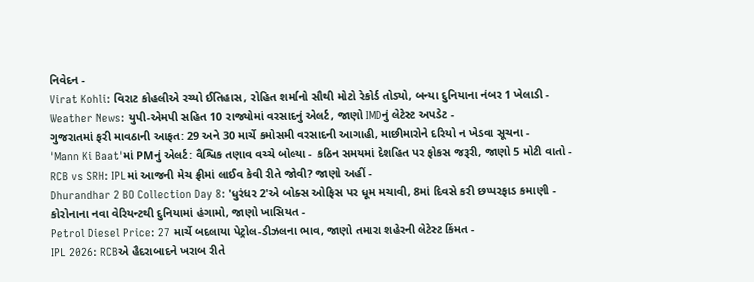નિવેદન -
Virat Kohli: વિરાટ કોહલીએ રચ્યો ઈતિહાસ, રોહિત શર્માનો સૌથી મોટો રેકોર્ડ તોડ્યો, બન્યા દુનિયાના નંબર 1 ખેલાડી -
Weather News: યુપી-એમપી સહિત 10 રાજ્યોમાં વરસાદનું એલર્ટ, જાણો IMDનું લેટેસ્ટ અપડેટ -
ગુજરાતમાં ફરી માવઠાની આફત: 29 અને 30 માર્ચે કમોસમી વરસાદની આગાહી, માછીમારોને દરિયો ન ખેડવા સૂચના -
'Mann Ki Baat'માં PMનું એલર્ટ: વૈશ્વિક તણાવ વચ્ચે બોલ્યા - કઠિન સમયમાં દેશહિત પર ફોકસ જરૂરી, જાણો 5 મોટી વાતો -
RCB vs SRH: IPLમાં આજની મેચ ફ્રીમાં લાઈવ કેવી રીતે જોવી? જાણો અહીં -
Dhurandhar 2 BO Collection Day 8: 'ધુરંધર 2'એ બોક્સ ઓફિસ પર ધૂમ મચાવી, 8માં દિવસે કરી છપ્પરફાડ કમાણી -
કોરોનાના નવા વેરિયન્ટથી દુનિયામાં હંગામો, જાણો ખાસિયત -
Petrol Diesel Price: 27 માર્ચે બદલાયા પેટ્રોલ-ડીઝલના ભાવ, જાણો તમારા શહેરની લેટેસ્ટ કિંમત -
IPL 2026: RCBએ હૈદરાબાદને ખરાબ રીતે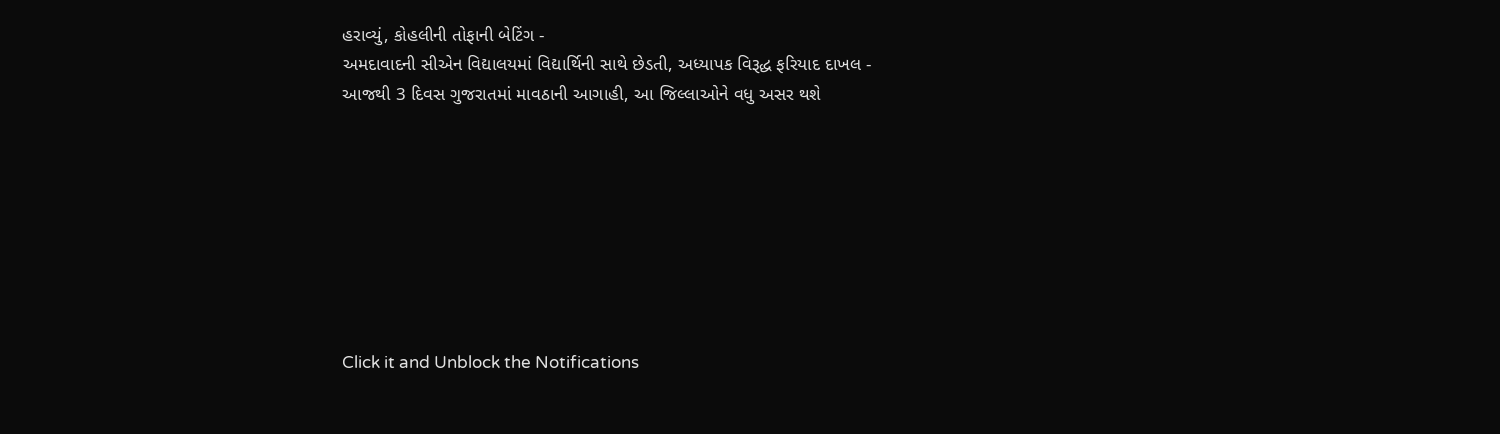હરાવ્યું, કોહલીની તોફાની બેટિંગ -
અમદાવાદની સીએન વિદ્યાલયમાં વિદ્યાર્થિની સાથે છેડતી, અધ્યાપક વિરૂદ્ધ ફરિયાદ દાખલ -
આજથી 3 દિવસ ગુજરાતમાં માવઠાની આગાહી, આ જિલ્લાઓને વધુ અસર થશે








Click it and Unblock the Notifications